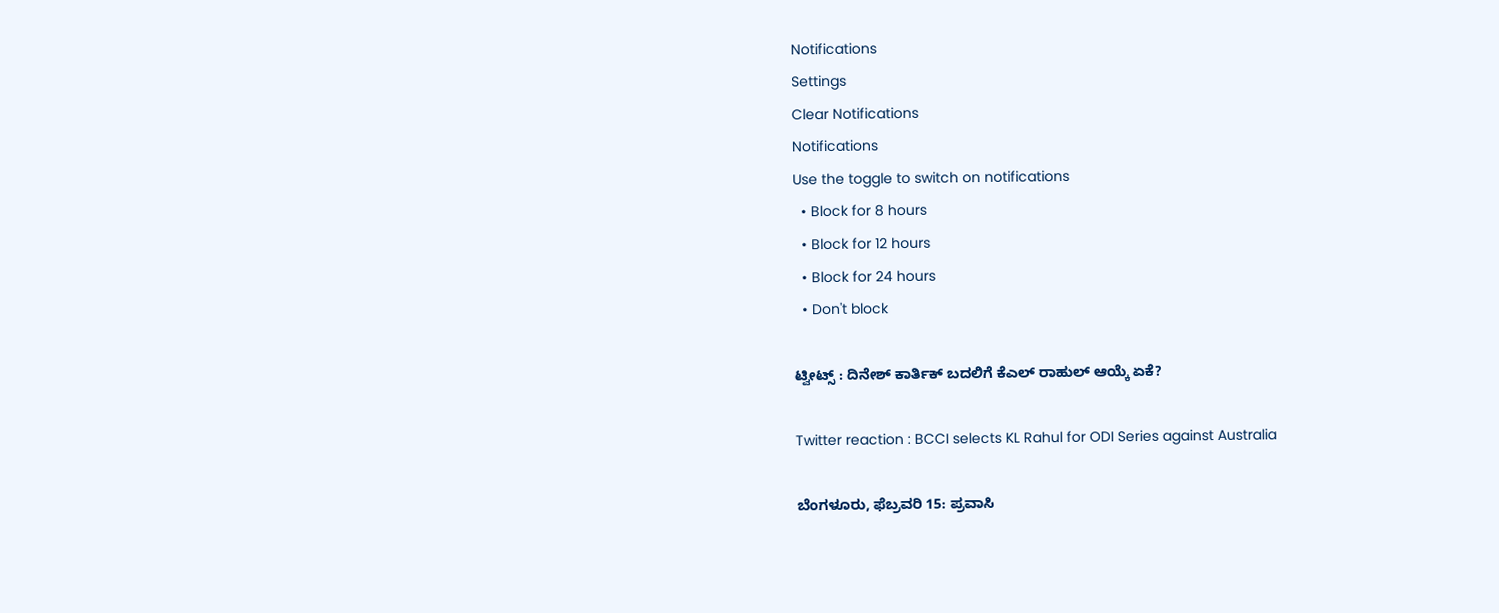Notifications
Settings
Clear Notifications
Notifications
Use the toggle to switch on notifications
  • Block for 8 hours
  • Block for 12 hours
  • Block for 24 hours
  • Don't block

ಟ್ವೀಟ್ಸ್ : ದಿನೇಶ್ ಕಾರ್ತಿಕ್ ಬದಲಿಗೆ ಕೆಎಲ್ ರಾಹುಲ್ ಆಯ್ಕೆ ಏಕೆ?

Twitter reaction : BCCI selects KL Rahul for ODI Series against Australia

ಬೆಂಗಳೂರು, ಫೆಬ್ರವರಿ 15: ಪ್ರವಾಸಿ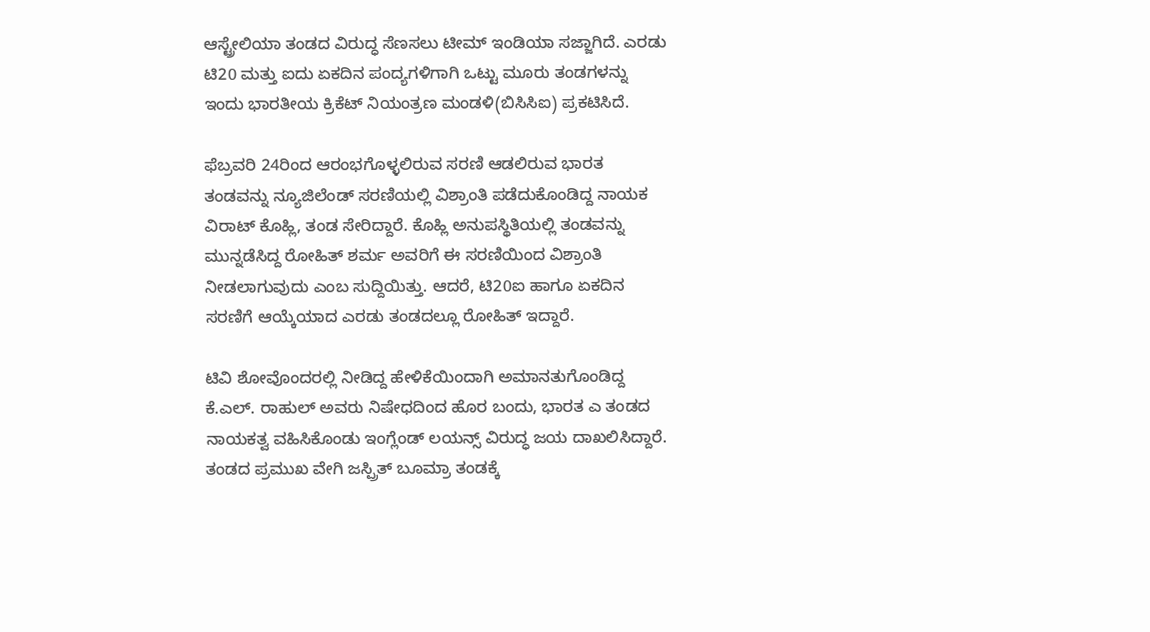ಆಸ್ಟ್ರೇಲಿಯಾ ತಂಡದ ವಿರುದ್ಧ ಸೆಣಸಲು ಟೀಮ್ ಇಂಡಿಯಾ ಸಜ್ಜಾಗಿದೆ. ಎರಡು ಟಿ20 ಮತ್ತು ಐದು ಏಕದಿನ ಪಂದ್ಯಗಳಿಗಾಗಿ ಒಟ್ಟು ಮೂರು ತಂಡಗಳನ್ನು ಇಂದು ಭಾರತೀಯ ಕ್ರಿಕೆಟ್ ನಿಯಂತ್ರಣ ಮಂಡಳಿ(ಬಿಸಿಸಿಐ) ಪ್ರಕಟಿಸಿದೆ.

ಫೆಬ್ರವರಿ 24ರಿಂದ ಆರಂಭಗೊಳ್ಳಲಿರುವ ಸರಣಿ ಆಡಲಿರುವ ಭಾರತ ತಂಡವನ್ನು ನ್ಯೂಜಿಲೆಂಡ್ ಸರಣಿಯಲ್ಲಿ ವಿಶ್ರಾಂತಿ ಪಡೆದುಕೊಂಡಿದ್ದ ನಾಯಕ ವಿರಾಟ್ ಕೊಹ್ಲಿ, ತಂಡ ಸೇರಿದ್ದಾರೆ. ಕೊಹ್ಲಿ ಅನುಪಸ್ಥಿತಿಯಲ್ಲಿ ತಂಡವನ್ನು ಮುನ್ನಡೆಸಿದ್ದ ರೋಹಿತ್ ಶರ್ಮ ಅವರಿಗೆ ಈ ಸರಣಿಯಿಂದ ವಿಶ್ರಾಂತಿ ನೀಡಲಾಗುವುದು ಎಂಬ ಸುದ್ದಿಯಿತ್ತು. ಆದರೆ, ಟಿ20ಐ ಹಾಗೂ ಏಕದಿನ ಸರಣಿಗೆ ಆಯ್ಕೆಯಾದ ಎರಡು ತಂಡದಲ್ಲೂ ರೋಹಿತ್ ಇದ್ದಾರೆ.

ಟಿವಿ ಶೋವೊಂದರಲ್ಲಿ ನೀಡಿದ್ದ ಹೇಳಿಕೆಯಿಂದಾಗಿ ಅಮಾನತುಗೊಂಡಿದ್ದ ಕೆ.ಎಲ್. ರಾಹುಲ್ ಅವರು ನಿಷೇಧದಿಂದ ಹೊರ ಬಂದು, ಭಾರತ ಎ ತಂಡದ ನಾಯಕತ್ವ ವಹಿಸಿಕೊಂಡು ಇಂಗ್ಲೆಂಡ್ ಲಯನ್ಸ್ ವಿರುದ್ಧ ಜಯ ದಾಖಲಿಸಿದ್ದಾರೆ. ತಂಡದ ಪ್ರಮುಖ ವೇಗಿ ಜಸ್ಪ್ರಿತ್ ಬೂಮ್ರಾ ತಂಡಕ್ಕೆ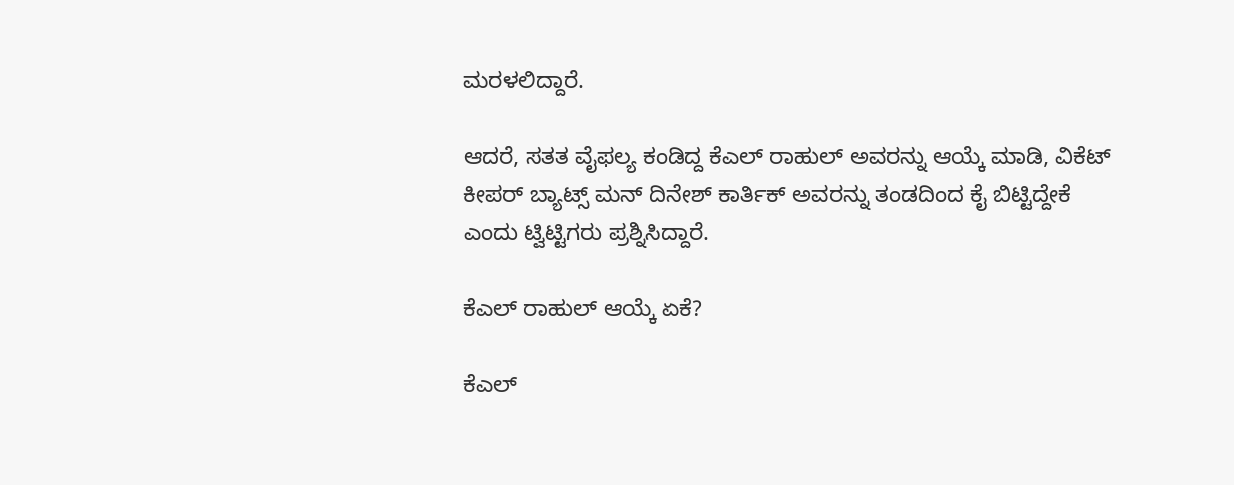ಮರಳಲಿದ್ದಾರೆ.

ಆದರೆ, ಸತತ ವೈಫಲ್ಯ ಕಂಡಿದ್ದ ಕೆಎಲ್ ರಾಹುಲ್ ಅವರನ್ನು ಆಯ್ಕೆ ಮಾಡಿ, ವಿಕೆಟ್ ಕೀಪರ್ ಬ್ಯಾಟ್ಸ್ ಮನ್ ದಿನೇಶ್ ಕಾರ್ತಿಕ್ ಅವರನ್ನು ತಂಡದಿಂದ ಕೈ ಬಿಟ್ಟಿದ್ದೇಕೆ ಎಂದು ಟ್ವಿಟ್ಟಿಗರು ಪ್ರಶ್ನಿಸಿದ್ದಾರೆ.

ಕೆಎಲ್ ರಾಹುಲ್ ಆಯ್ಕೆ ಏಕೆ?

ಕೆಎಲ್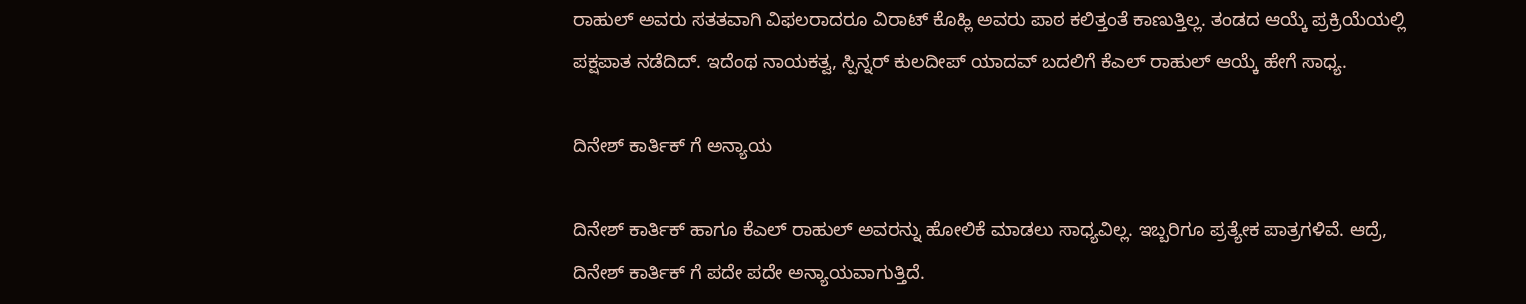ರಾಹುಲ್ ಅವರು ಸತತವಾಗಿ ವಿಫಲರಾದರೂ ವಿರಾಟ್ ಕೊಹ್ಲಿ ಅವರು ಪಾಠ ಕಲಿತ್ತಂತೆ ಕಾಣುತ್ತಿಲ್ಲ. ತಂಡದ ಆಯ್ಕೆ ಪ್ರಕ್ರಿಯೆಯಲ್ಲಿ ಪಕ್ಷಪಾತ ನಡೆದಿದ್. ಇದೆಂಥ ನಾಯಕತ್ವ, ಸ್ಪಿನ್ನರ್ ಕುಲದೀಪ್ ಯಾದವ್ ಬದಲಿಗೆ ಕೆಎಲ್ ರಾಹುಲ್ ಆಯ್ಕೆ ಹೇಗೆ ಸಾಧ್ಯ.

ದಿನೇಶ್ ಕಾರ್ತಿಕ್ ಗೆ ಅನ್ಯಾಯ

ದಿನೇಶ್ ಕಾರ್ತಿಕ್ ಹಾಗೂ ಕೆಎಲ್ ರಾಹುಲ್ ಅವರನ್ನು ಹೋಲಿಕೆ ಮಾಡಲು ಸಾಧ್ಯವಿಲ್ಲ. ಇಬ್ಬರಿಗೂ ಪ್ರತ್ಯೇಕ ಪಾತ್ರಗಳಿವೆ. ಆದ್ರೆ, ದಿನೇಶ್ ಕಾರ್ತಿಕ್ ಗೆ ಪದೇ ಪದೇ ಅನ್ಯಾಯವಾಗುತ್ತಿದೆ.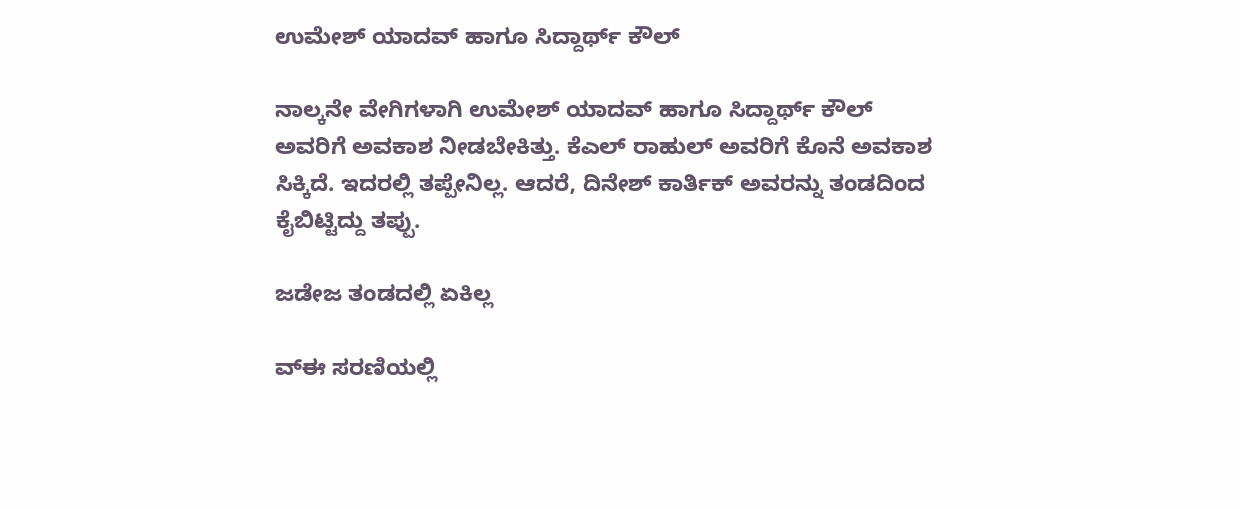ಉಮೇಶ್ ಯಾದವ್ ಹಾಗೂ ಸಿದ್ದಾರ್ಥ್ ಕೌಲ್

ನಾಲ್ಕನೇ ವೇಗಿಗಳಾಗಿ ಉಮೇಶ್ ಯಾದವ್ ಹಾಗೂ ಸಿದ್ದಾರ್ಥ್ ಕೌಲ್ ಅವರಿಗೆ ಅವಕಾಶ ನೀಡಬೇಕಿತ್ತು. ಕೆಎಲ್ ರಾಹುಲ್ ಅವರಿಗೆ ಕೊನೆ ಅವಕಾಶ ಸಿಕ್ಕಿದೆ. ಇದರಲ್ಲಿ ತಪ್ಪೇನಿಲ್ಲ. ಆದರೆ, ದಿನೇಶ್ ಕಾರ್ತಿಕ್ ಅವರನ್ನು ತಂಡದಿಂದ ಕೈಬಿಟ್ಟಿದ್ದು ತಪ್ಪು.

ಜಡೇಜ ತಂಡದಲ್ಲಿ ಏಕಿಲ್ಲ

ವ್ಈ ಸರಣಿಯಲ್ಲಿ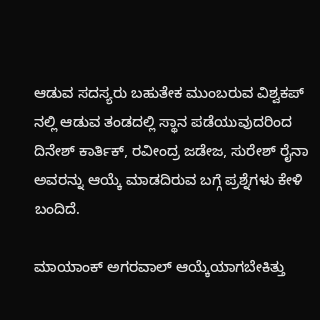ಆಡುವ ಸದಸ್ಯರು ಬಹುತೇಕ ಮುಂಬರುವ ವಿಶ್ವಕಪ್ ನಲ್ಲಿ ಆಡುವ ತಂಡದಲ್ಲಿ ಸ್ಥಾನ ಪಡೆಯುವುದರಿಂದ ದಿನೇಶ್ ಕಾರ್ತಿಕ್, ರವೀಂದ್ರ ಜಡೇಜ, ಸುರೇಶ್ ರೈನಾ ಅವರನ್ನು ಆಯ್ಕೆ ಮಾಡದಿರುವ ಬಗ್ಗೆ ಪ್ರಶ್ನೆಗಳು ಕೇಳಿ ಬಂದಿದೆ.

ಮಾಯಾಂಕ್ ಅಗರವಾಲ್ ಆಯ್ಕೆಯಾಗಬೇಕಿತ್ತು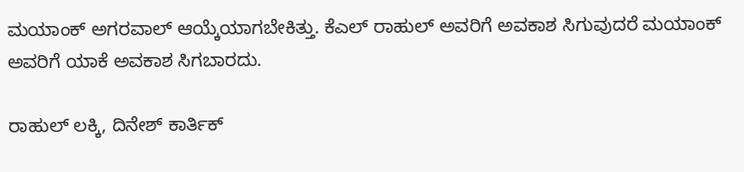ಮಯಾಂಕ್ ಅಗರವಾಲ್ ಆಯ್ಕೆಯಾಗಬೇಕಿತ್ತು. ಕೆಎಲ್ ರಾಹುಲ್ ಅವರಿಗೆ ಅವಕಾಶ ಸಿಗುವುದರೆ ಮಯಾಂಕ್ ಅವರಿಗೆ ಯಾಕೆ ಅವಕಾಶ ಸಿಗಬಾರದು.

ರಾಹುಲ್ ಲಕ್ಕಿ, ದಿನೇಶ್ ಕಾರ್ತಿಕ್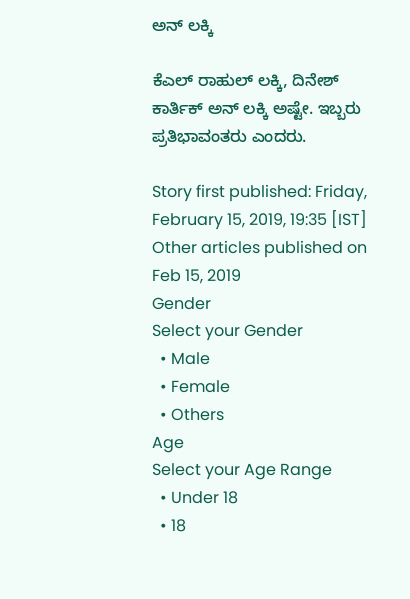ಅನ್ ಲಕ್ಕಿ

ಕೆಎಲ್ ರಾಹುಲ್ ಲಕ್ಕಿ, ದಿನೇಶ್ ಕಾರ್ತಿಕ್ ಅನ್ ಲಕ್ಕಿ ಅಷ್ಟೇ. ಇಬ್ಬರು ಪ್ರತಿಭಾವಂತರು ಎಂದರು.

Story first published: Friday, February 15, 2019, 19:35 [IST]
Other articles published on Feb 15, 2019
Gender
Select your Gender
  • Male
  • Female
  • Others
Age
Select your Age Range
  • Under 18
  • 18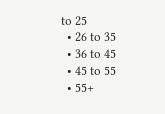to 25
  • 26 to 35
  • 36 to 45
  • 45 to 55
  • 55+